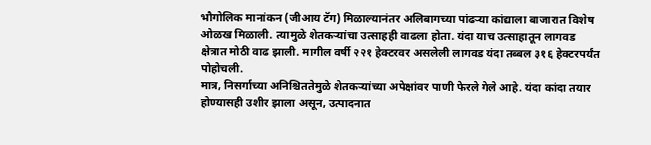भौगोलिक मानांकन (जीआय टॅग) मिळाल्यानंतर अलिबागच्या पांढऱ्या कांद्याला बाजारात विशेष ओळख मिळाली. त्यामुळे शेतकऱ्यांचा उत्साहही वाढला होता. यंदा याच उत्साहातून लागवड क्षेत्रात मोठी वाढ झाली. मागील वर्षी २२१ हेक्टरवर असलेली लागवड यंदा तब्बल ३१६ हेक्टरपर्यंत पोहोचली.
मात्र, निसर्गाच्या अनिश्चिततेमुळे शेतकऱ्यांच्या अपेक्षांवर पाणी फेरले गेले आहे. यंदा कांदा तयार होण्यासही उशीर झाला असून, उत्पादनात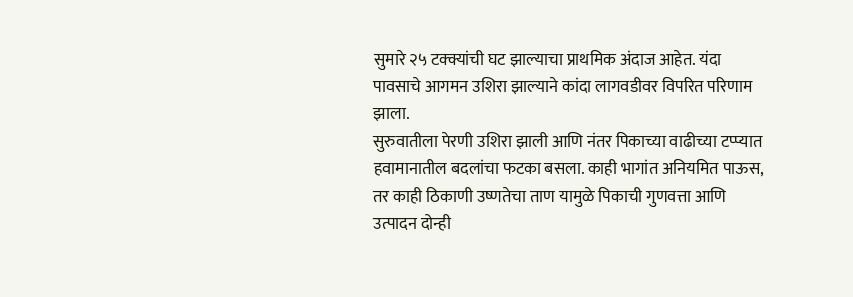सुमारे २५ टक्क्यांची घट झाल्याचा प्राथमिक अंदाज आहेत. यंदा पावसाचे आगमन उशिरा झाल्याने कांदा लागवडीवर विपरित परिणाम झाला.
सुरुवातीला पेरणी उशिरा झाली आणि नंतर पिकाच्या वाढीच्या टप्प्यात हवामानातील बदलांचा फटका बसला. काही भागांत अनियमित पाऊस, तर काही ठिकाणी उष्णतेचा ताण यामुळे पिकाची गुणवत्ता आणि उत्पादन दोन्ही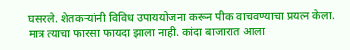घसरले. शेतकऱ्यांनी विविध उपाययोजना करून पीक वाचवण्याचा प्रयत्न केला.
मात्र त्याचा फारसा फायदा झाला नाही. कांदा बाजारात आला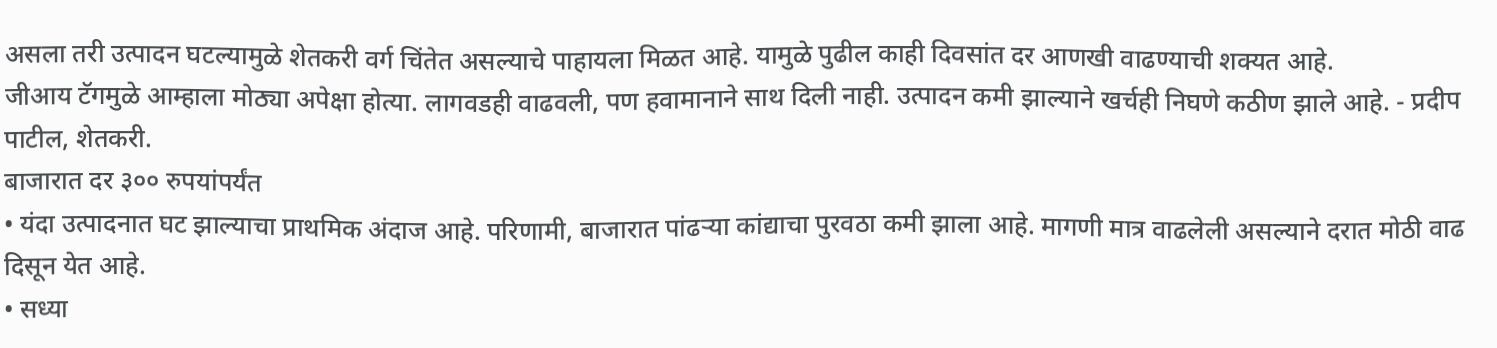असला तरी उत्पादन घटल्यामुळे शेतकरी वर्ग चिंतेत असल्याचे पाहायला मिळत आहे. यामुळे पुढील काही दिवसांत दर आणखी वाढण्याची शक्यत आहे.
जीआय टॅगमुळे आम्हाला मोठ्या अपेक्षा होत्या. लागवडही वाढवली, पण हवामानाने साथ दिली नाही. उत्पादन कमी झाल्याने खर्चही निघणे कठीण झाले आहे. - प्रदीप पाटील, शेतकरी.
बाजारात दर ३०० रुपयांपर्यंत
• यंदा उत्पादनात घट झाल्याचा प्राथमिक अंदाज आहे. परिणामी, बाजारात पांढऱ्या कांद्याचा पुरवठा कमी झाला आहे. मागणी मात्र वाढलेली असल्याने दरात मोठी वाढ दिसून येत आहे.
• सध्या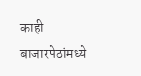काही बाजारपेठांमध्ये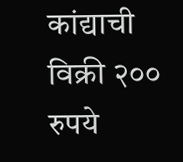कांद्याची विक्री २०० रुपये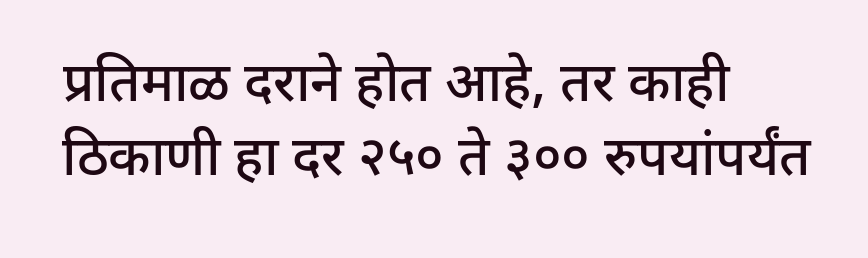प्रतिमाळ दराने होत आहे, तर काही ठिकाणी हा दर २५० ते ३०० रुपयांपर्यंत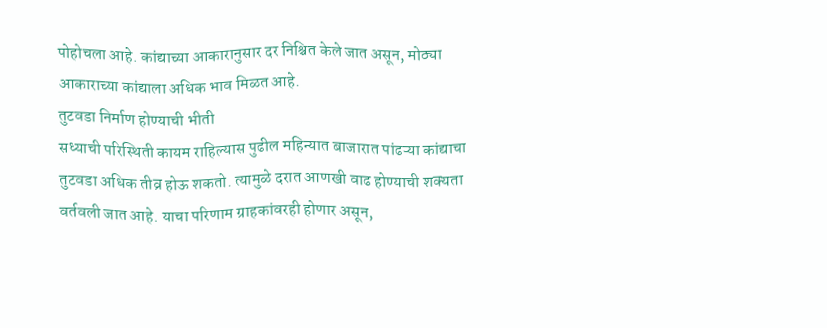पोहोचला आहे. कांद्याच्या आकारानुसार दर निश्चित केले जात असून, मोठ्या आकाराच्या कांद्याला अधिक भाव मिळत आहे.
तुटवडा निर्माण होण्याची भीती
सध्याची परिस्थिती कायम राहिल्यास पुढील महिन्यात बाजारात पांढऱ्या कांद्याचा तुटवडा अधिक तीव्र होऊ शकतो. त्यामुळे दरात आणखी वाढ होण्याची शक्यता वर्तवली जात आहे. याचा परिणाम ग्राहकांवरही होणार असून,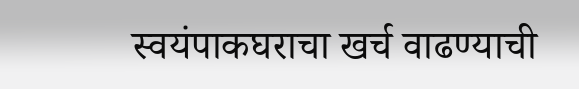स्वयंपाकघराचा खर्च वाढण्याची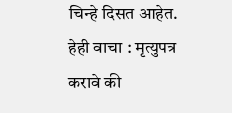चिन्हे दिसत आहेत.
हेही वाचा : मृत्युपत्र करावे की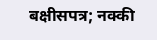बक्षीसपत्र; नक्की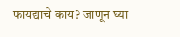फायद्याचे काय? जाणून घ्या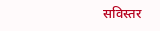सविस्तर